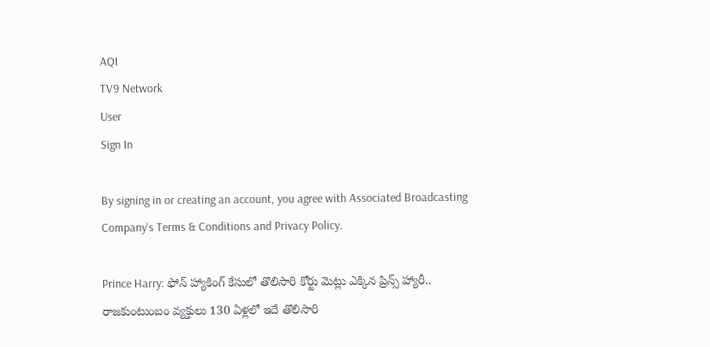AQI
TV9 Network
User
Sign In

By signing in or creating an account, you agree with Associated Broadcasting Company's Terms & Conditions and Privacy Policy.

Prince Harry: ఫోన్ హ్యాకింగ్ కేసులో తొలిసారి కోర్టు మెట్లు ఎక్కిన ప్రిన్స్ హ్యారీ.. రాజకుంటుంబం వ్యక్తులు 130 ఏళ్లలో ఇదే తొలిసారి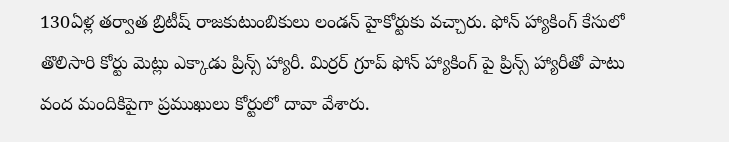130ఏళ్ల తర్వాత బ్రిటీష్ రాజకుటుంబికులు లండన్ హైకోర్టుకు వచ్చారు. ఫోన్ హ్యాకింగ్ కేసులో తొలిసారి కోర్టు మెట్లు ఎక్కాడు ప్రిన్స్ హ్యారీ. మిర్రర్ గ్రూప్ ఫోన్‌ హ్యాకింగ్‌ పై ప్రిన్స్‌ హ్యారీతో పాటు వంద మందికిపైగా ప్రముఖులు కోర్టులో దావా వేశారు.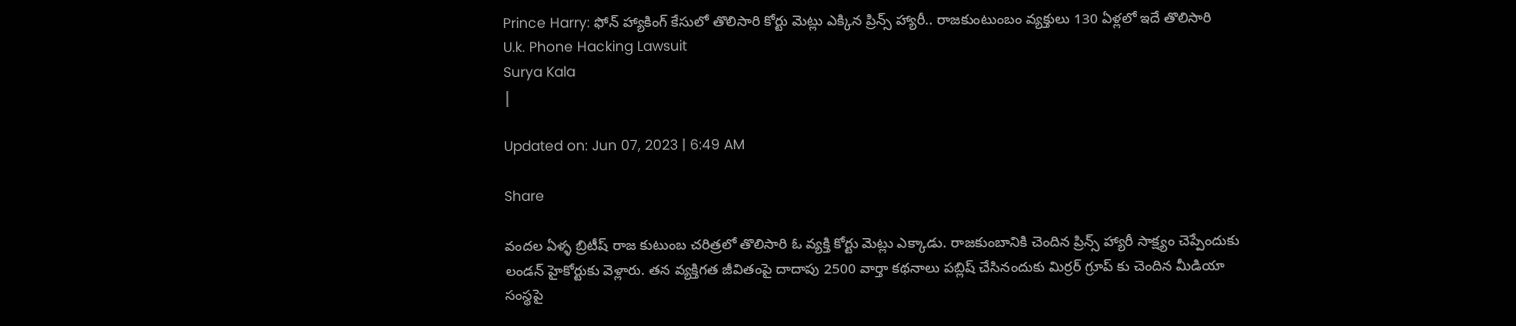Prince Harry: ఫోన్ హ్యాకింగ్ కేసులో తొలిసారి కోర్టు మెట్లు ఎక్కిన ప్రిన్స్ హ్యారీ.. రాజకుంటుంబం వ్యక్తులు 130 ఏళ్లలో ఇదే తొలిసారి
U.k. Phone Hacking Lawsuit
Surya Kala
|

Updated on: Jun 07, 2023 | 6:49 AM

Share

వందల ఏళ్ళ బ్రిటీష్ రాజ కుటుంబ చరిత్రలో తొలిసారి ఓ వ్యక్తి కోర్టు మెట్లు ఎక్కాడు. రాజకుంబానికి చెందిన ప్రిన్స్ హ్యారీ సాక్ష్యం చెప్పేందుకు లండన్ హైకోర్టుకు వెళ్లారు. తన వ్యక్తిగత జీవితంపై దాదాపు 2500 వార్తా కథనాలు పబ్లిష్ చేసినందుకు మిర్రర్ గ్రూప్ కు చెందిన మీడియా సంస్థపై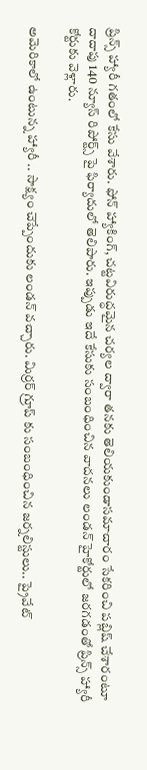ప్రిన్స్ హ్యారీ గతంలో కేసు వేశారు. ఫోన్ హ్యాకింగ్, చట్టవిరుద్ధమైన చర్యల ద్వారా తనకు తెలియకుండాసమాచారం సేకరించి పబ్లిష్ చేశారంటూ దాదాపు 140 న్యూస్ రిపోర్ట్స్‌ పై ఫిర్యాదులో తెలిపారు. ఇప్పుడు ఇదే కేసుకు సంబంధించిన వాదనలు లండన్ హైకోర్టులో జరగడంతో ప్రిన్స్ హ్యారీ కోర్టుకు వెళ్లారు.

అమెరికాలో ఉంటున్న హ్యారీ .. సాక్ష్యం చెప్పేందుకు లండన్‌ వచ్చారు. మిర్రర్ గ్రూప్ కు సంబంధించిన జర్నలిస్టులు.. ప్రైవేట్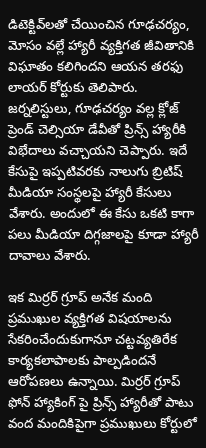డిటెక్టివ్‌లతో చేయించిన గూఢచర్యం, మోసం వల్లే హ్యారీ వ్యక్తిగత జీవితానికి విఘాతం కలిగిందని ఆయన తరఫు లాయర్ కోర్టుకు తెలిపారు. జర్నలిస్టులు, గూఢచర్యం వల్ల క్లోజ్ ప్రెండ్ చెల్సియా డేవీతో ప్రిన్స్ హ్యారీకి విభేదాలు వచ్చాయని చెప్పారు. ఇదే కేసుపై ఇప్పటివరకు నాలుగు బ్రిటిష్ మీడియా సంస్థలపై హ్యారీ కేసులు వేశారు. అందులో ఈ కేసు ఒకటి కాగా పలు మీడియా దిగ్గజాలపై కూడా హ్యారీ దావాలు వేశారు.

ఇక మిర్రర్‌ గ్రూప్‌ అనేక మంది ప్రముఖుల వ్యక్తిగత విషయాలను సేకరించేందుకుగానూ చట్టవ్యతిరేక కార్యకలాపాలకు పాల్పడిందనే ఆరోపణలు ఉన్నాయి. మిర్రర్ గ్రూప్ ఫోన్‌ హ్యాకింగ్‌ పై ప్రిన్స్‌ హ్యారీతో పాటు వంద మందికిపైగా ప్రముఖులు కోర్టులో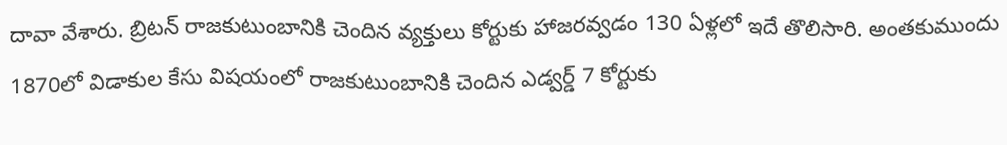దావా వేశారు. బ్రిటన్‌ రాజకుటుంబానికి చెందిన వ్యక్తులు కోర్టుకు హాజరవ్వడం 130 ఏళ్లలో ఇదే తొలిసారి. అంతకుముందు 1870లో విడాకుల కేసు విషయంలో రాజకుటుంబానికి చెందిన ఎడ్వర్డ్‌ 7 కోర్టుకు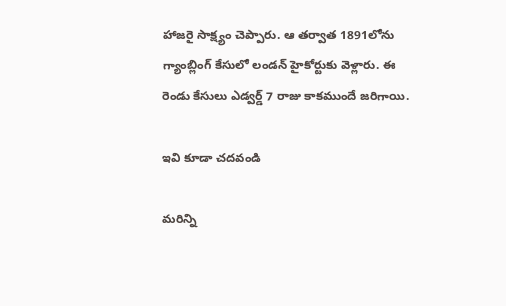హాజరై సాక్ష్యం చెప్పారు. ఆ తర్వాత 1891లోను గ్యాంబ్లింగ్‌ కేసులో లండన్ హైకోర్టుకు వెళ్లారు. ఈ రెండు కేసులు ఎడ్వర్డ్ 7 రాజు కాకముందే జరిగాయి.

ఇవి కూడా చదవండి

మరిన్ని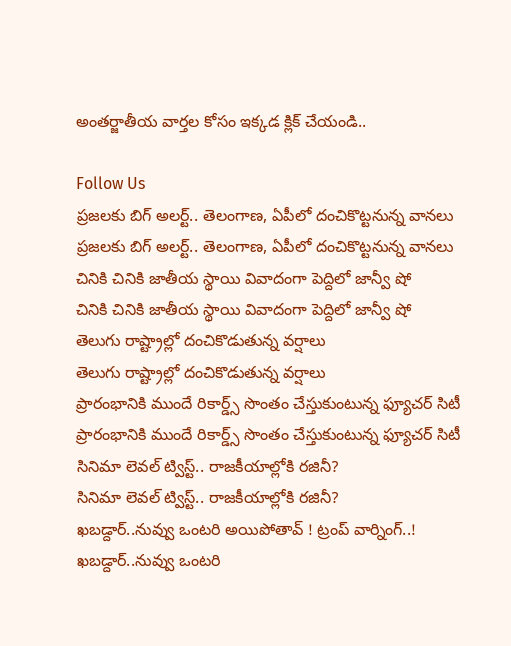అంతర్జాతీయ వార్తల కోసం ఇక్కడ క్లిక్ చేయండి..

Follow Us
ప్రజలకు బిగ్ అలర్ట్.. తెలంగాణ, ఏపీలో దంచికొట్టనున్న వానలు
ప్రజలకు బిగ్ అలర్ట్.. తెలంగాణ, ఏపీలో దంచికొట్టనున్న వానలు
చినికి చినికి జాతీయ స్థాయి వివాదంగా పెద్దిలో జాన్వీ షో
చినికి చినికి జాతీయ స్థాయి వివాదంగా పెద్దిలో జాన్వీ షో
తెలుగు రాష్ట్రాల్లో దంచికొడుతున్న వర్షాలు
తెలుగు రాష్ట్రాల్లో దంచికొడుతున్న వర్షాలు
ప్రారంభానికి ముందే రికార్డ్స్ సొంతం చేస్తుకుంటున్న ఫ్యూచర్ సిటీ
ప్రారంభానికి ముందే రికార్డ్స్ సొంతం చేస్తుకుంటున్న ఫ్యూచర్ సిటీ
సినిమా లెవల్ ట్విస్ట్.. రాజకీయాల్లోకి రజినీ?
సినిమా లెవల్ ట్విస్ట్.. రాజకీయాల్లోకి రజినీ?
ఖబడ్దార్‌..నువ్వు ఒంటరి అయిపోతావ్ ! ట్రంప్‌ వార్నింగ్‌..!
ఖబడ్దార్‌..నువ్వు ఒంటరి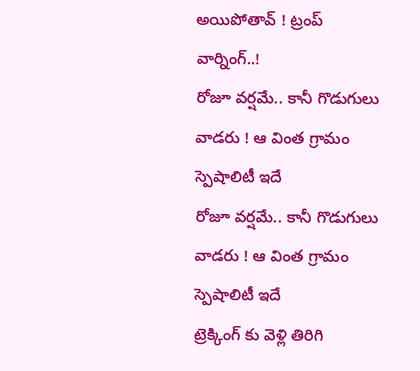అయిపోతావ్ ! ట్రంప్‌ వార్నింగ్‌..!
రోజూ వర్షమే.. కానీ గొడుగులు వాడరు ! ఆ వింత గ్రామం స్పెషాలిటీ ఇదే
రోజూ వర్షమే.. కానీ గొడుగులు వాడరు ! ఆ వింత గ్రామం స్పెషాలిటీ ఇదే
ట్రెక్కింగ్‌ కు వెళ్లి తిరిగి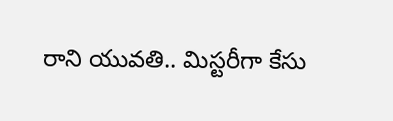రాని యువతి.. మిస్టరీగా కేసు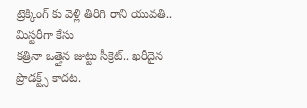ట్రెక్కింగ్‌ కు వెళ్లి తిరిగి రాని యువతి.. మిస్టరీగా కేసు
కత్రినా ఒత్తైన జుట్టు సీక్రెట్‌.. ఖరీదైన ప్రొడక్ట్స్‌ కాదట.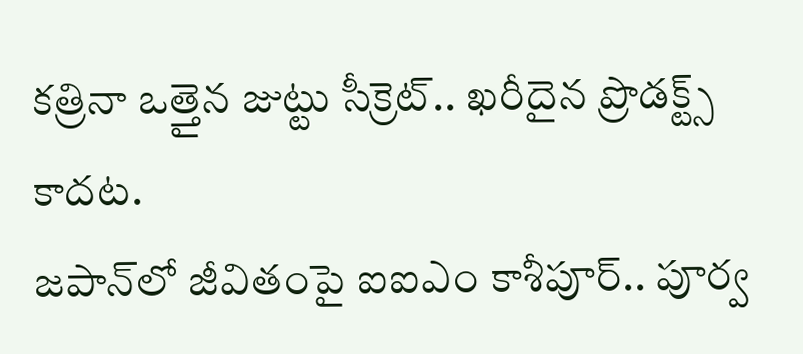కత్రినా ఒత్తైన జుట్టు సీక్రెట్‌.. ఖరీదైన ప్రొడక్ట్స్‌ కాదట.
జపాన్‌లో జీవితంపై ఐఐఎం కాశీపూర్‌.. పూర్వ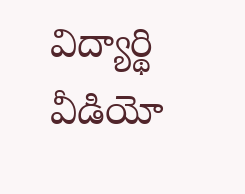విద్యార్థి వీడియో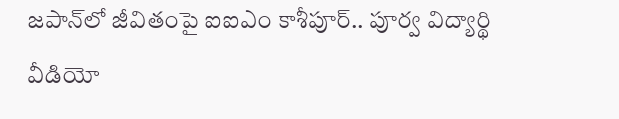జపాన్‌లో జీవితంపై ఐఐఎం కాశీపూర్‌.. పూర్వ విద్యార్థి వీడియో